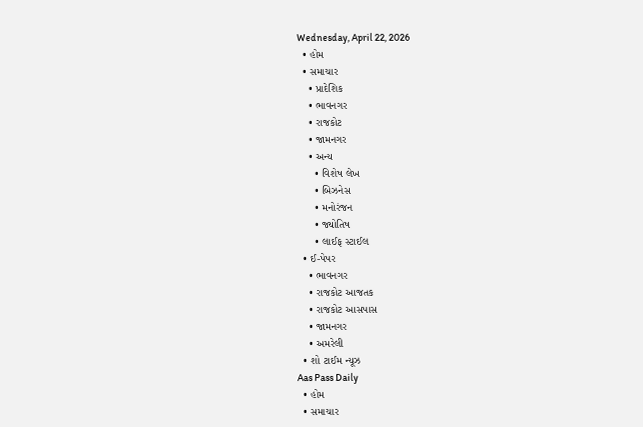Wednesday, April 22, 2026
  • હોમ
  • સમાચાર
    • પ્રાદેશિક
    • ભાવનગર
    • રાજકોટ
    • જામનગર
    • અન્ય
      • વિશેષ લેખ
      • બિઝનેસ
      • મનોરંજન
      • જ્યોતિષ
      • લાઈફ સ્ટાઈલ
  • ઈ-પેપર
    • ભાવનગર
    • રાજકોટ આજતક
    • રાજકોટ આસપાસ
    • જામનગર
    • અમરેલી
  • શો ટાઈમ ન્યૂઝ
Aas Pass Daily
  • હોમ
  • સમાચાર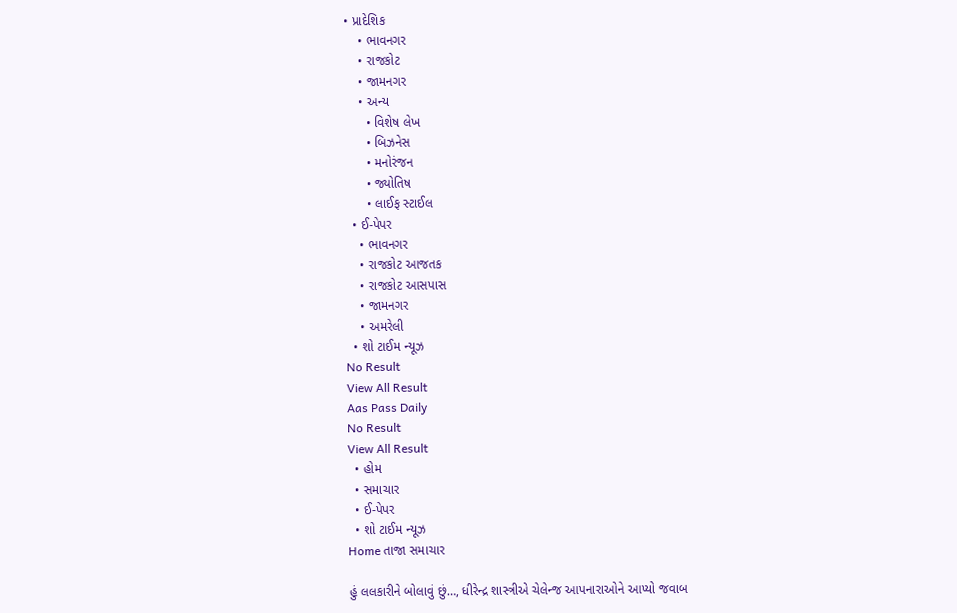• પ્રાદેશિક
    • ભાવનગર
    • રાજકોટ
    • જામનગર
    • અન્ય
      • વિશેષ લેખ
      • બિઝનેસ
      • મનોરંજન
      • જ્યોતિષ
      • લાઈફ સ્ટાઈલ
  • ઈ-પેપર
    • ભાવનગર
    • રાજકોટ આજતક
    • રાજકોટ આસપાસ
    • જામનગર
    • અમરેલી
  • શો ટાઈમ ન્યૂઝ
No Result
View All Result
Aas Pass Daily
No Result
View All Result
  • હોમ
  • સમાચાર
  • ઈ-પેપર
  • શો ટાઈમ ન્યૂઝ
Home તાજા સમાચાર

હું લલકારીને બોલાવું છું…, ધીરેન્દ્ર શાસ્ત્રીએ ચેલેન્જ આપનારાઓને આપ્યો જવાબ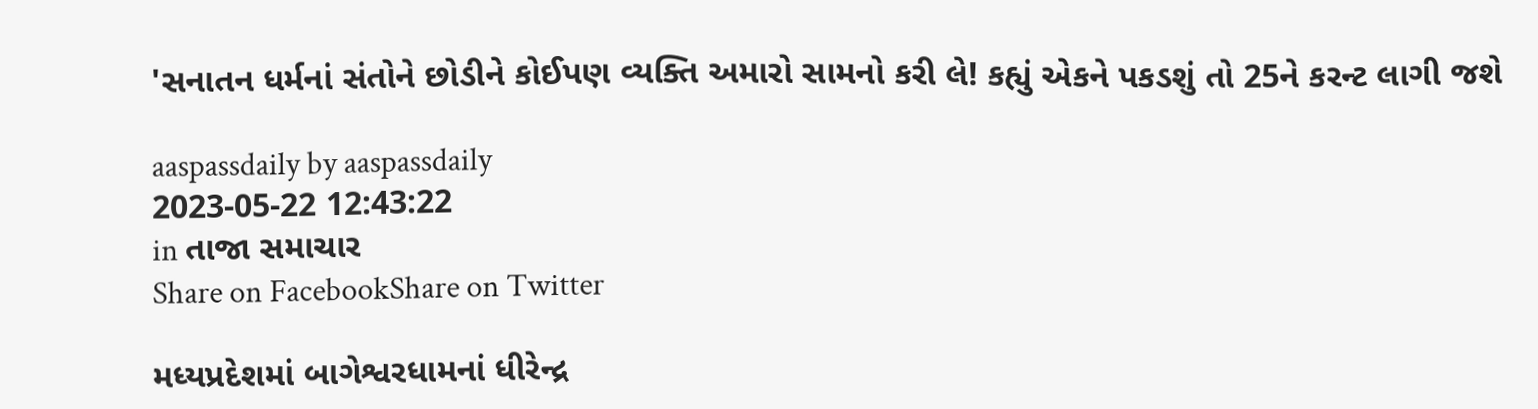'સનાતન ધર્મનાં સંતોને છોડીને કોઈપણ વ્યક્તિ અમારો સામનો કરી લે! કહ્યું એકને પકડશું તો 25ને કરન્ટ લાગી જશે

aaspassdaily by aaspassdaily
2023-05-22 12:43:22
in તાજા સમાચાર
Share on FacebookShare on Twitter

મધ્યપ્રદેશમાં બાગેશ્વરધામનાં ધીરેન્દ્ર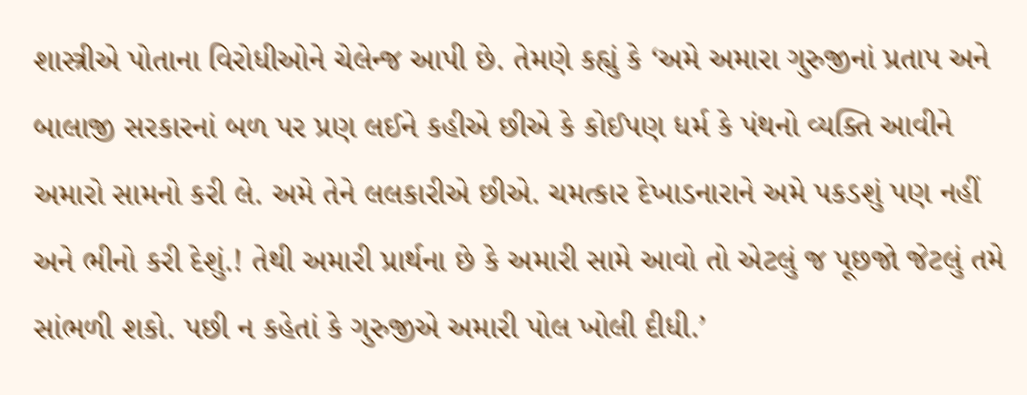શાસ્ત્રીએ પોતાના વિરોધીઓને ચેલેન્જ આપી છે. તેમણે કહ્યું કે ‘અમે અમારા ગુરુજીનાં પ્રતાપ અને બાલાજી સરકારનાં બળ પર પ્રણ લઈને કહીએ છીએ કે કોઈપણ ધર્મ કે પંથનો વ્યક્તિ આવીને અમારો સામનો કરી લે. અમે તેને લલકારીએ છીએ. ચમત્કાર દેખાડનારાને અમે પકડશું પણ નહીં અને ભીનો કરી દેશું.! તેથી અમારી પ્રાર્થના છે કે અમારી સામે આવો તો એટલું જ પૂછજો જેટલું તમે સાંભળી શકો. પછી ન કહેતાં કે ગુરુજીએ અમારી પોલ ખોલી દીધી.’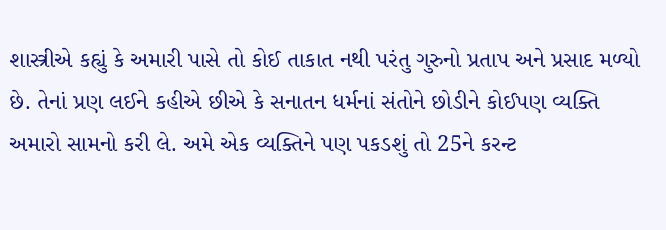શાસ્ત્રીએ કહ્યું કે અમારી પાસે તો કોઈ તાકાત નથી પરંતુ ગુરુનો પ્રતાપ અને પ્રસાદ મળ્યો છે. તેનાં પ્રણ લઈને કહીએ છીએ કે સનાતન ધર્મનાં સંતોને છોડીને કોઈપણ વ્યક્તિ અમારો સામનો કરી લે. અમે એક વ્યક્તિને પણ પકડશું તો 25ને કરન્ટ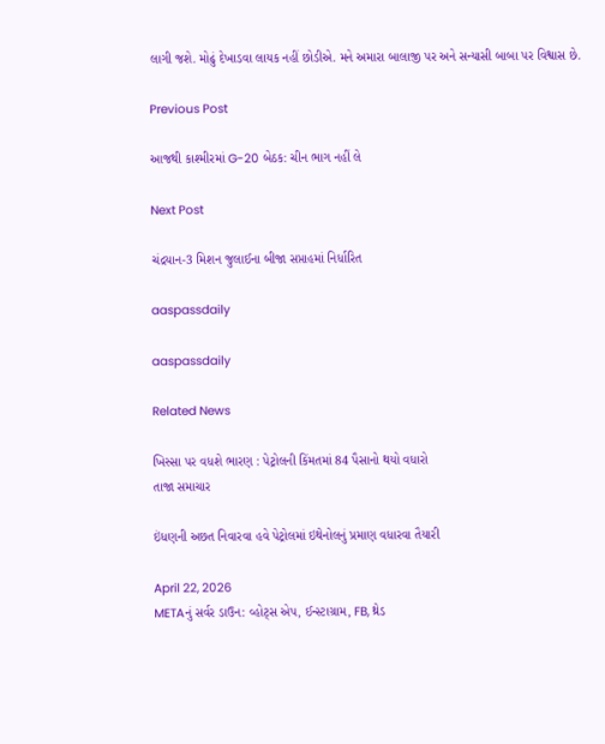લાગી જશે. મોઢું દેખાડવા લાયક નહીં છોડીએ. મને અમારા બાલાજી પર અને સન્યાસી બાબા પર વિશ્વાસ છે.

Previous Post

આજથી કાશ્મીરમાં G-20 બેઠક: ચીન ભાગ નહીં લે

Next Post

ચંદ્રયાન-3 મિશન જુલાઈના બીજા સપ્તાહમાં નિર્ધારિત

aaspassdaily

aaspassdaily

Related News

ખિસ્સા પર વધશે ભારણ : પેટ્રોલની કિંમતમાં 84 પૈસાનો થયો વધારો
તાજા સમાચાર

ઇંધણની અછત નિવારવા હવે પેટ્રોલમાં ઇથેનોલનું પ્રમાણ વધારવા તૈયારી

April 22, 2026
METAનું સર્વર ડાઉન: વ્હોટ્સ એપ, ઈન્સ્ટાગ્રામ, FB, થ્રેડ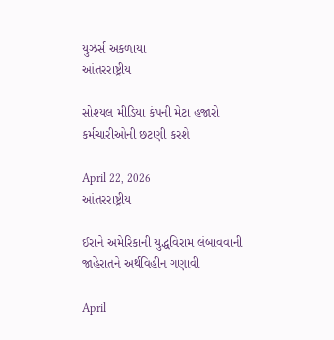યુઝર્સ અકળાયા
આંતરરાષ્ટ્રીય

સોશ્યલ મીડિયા કંપની મેટા હજારો કર્મચારીઓની છટણી કરશે

April 22, 2026
આંતરરાષ્ટ્રીય

ઈરાને અમેરિકાની યુદ્ધવિરામ લંબાવવાની જાહેરાતને અર્થવિહીન ગણાવી

April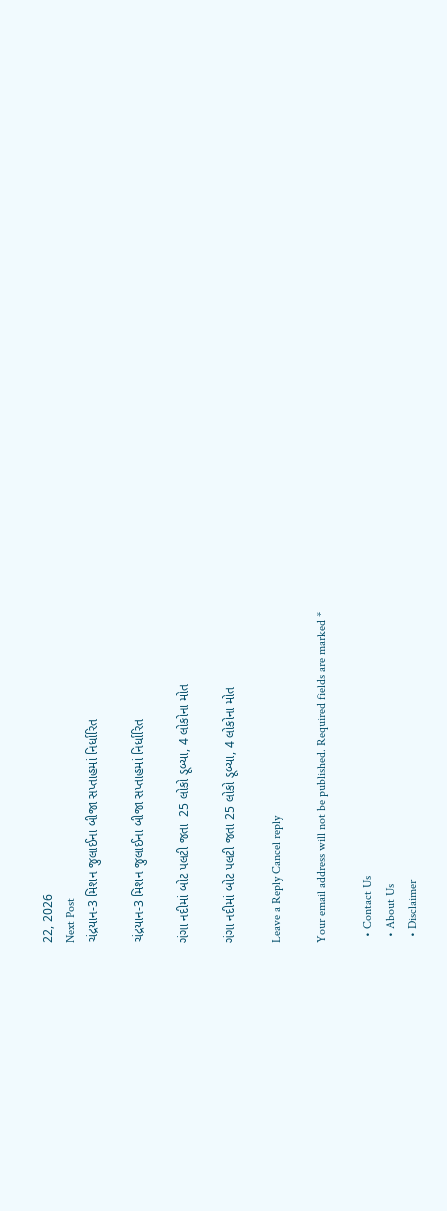22, 2026
Next Post
ચંદ્રયાન-3 મિશન જુલાઈના બીજા સપ્તાહમાં નિર્ધારિત

ચંદ્રયાન-3 મિશન જુલાઈના બીજા સપ્તાહમાં નિર્ધારિત

ગંગા નદીમાં બોટ પલટી જતા  25 લોકો ડૂબ્યા, 4 લોકોના મોત

ગંગા નદીમાં બોટ પલટી જતા 25 લોકો ડૂબ્યા, 4 લોકોના મોત

Leave a Reply Cancel reply

Your email address will not be published. Required fields are marked *

  • Contact Us
  • About Us
  • Disclaimer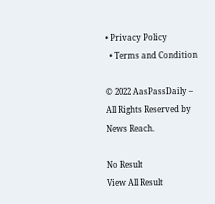• Privacy Policy
  • Terms and Condition

© 2022 AasPassDaily – All Rights Reserved by News Reach.

No Result
View All Result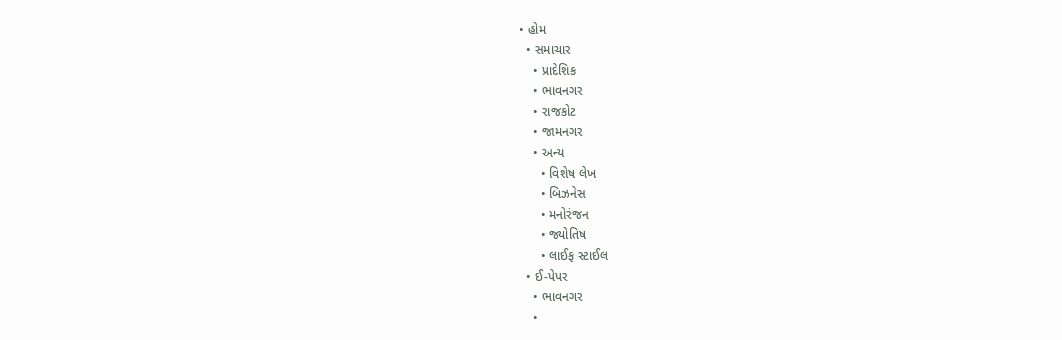• હોમ
  • સમાચાર
    • પ્રાદેશિક
    • ભાવનગર
    • રાજકોટ
    • જામનગર
    • અન્ય
      • વિશેષ લેખ
      • બિઝનેસ
      • મનોરંજન
      • જ્યોતિષ
      • લાઈફ સ્ટાઈલ
  • ઈ-પેપર
    • ભાવનગર
    •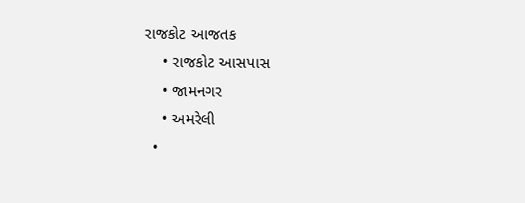રાજકોટ આજતક
    • રાજકોટ આસપાસ
    • જામનગર
    • અમરેલી
  •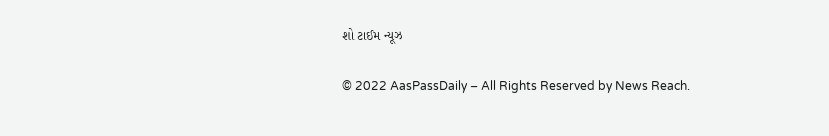શો ટાઈમ ન્યૂઝ

© 2022 AasPassDaily – All Rights Reserved by News Reach.